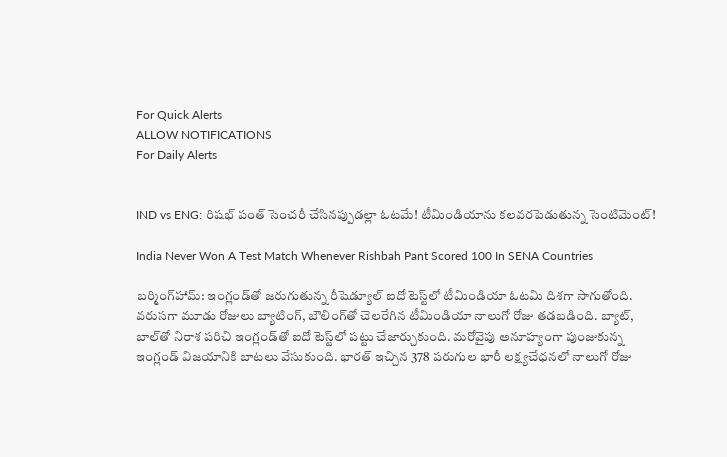For Quick Alerts
ALLOW NOTIFICATIONS
For Daily Alerts


IND vs ENG: రిషభ్ పంత్ సెంచరీ చేసినప్పుడల్లా ఓటమే! టీమిండియాను కలవరపెడుతున్న సెంటిమెంట్!

India Never Won A Test Match Whenever Rishbah Pant Scored 100 In SENA Countries

బర్మింగ్‌హామ్: ఇంగ్లండ్‌తో జరుగుతున్న రీషెడ్యూల్ ఐదో టెస్ట్‌లో టీమిండియా ఓటమి దిశగా సాగుతోంది. వరుసగా మూడు రోజులు బ్యాటింగ్, బౌలింగ్‌తో చెలరేగిన టీమిండియా నాలుగో రోజు తడబడింది. బ్యాట్, బాల్‌తో నిరాశ పరిచి ఇంగ్లండ్‌తో ఐదో టెస్ట్‌లో పట్టు చేజార్చుకుంది. మరోవైపు అనూహ్యంగా పుంజుకున్న ఇంగ్లండ్ విజయానికి బాటలు వేసుకుంది. భారత్ ఇచ్చిన 378 పరుగుల భారీ లక్ష్యచేధనలో నాలుగో రోజు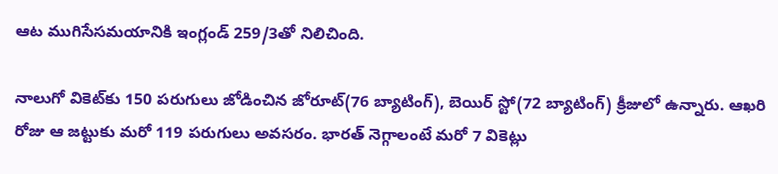ఆట ముగిసేసమయానికి ఇంగ్లండ్ 259/3తో నిలిచింది.

నాలుగో వికెట్‌కు 150 పరుగులు జోడించిన జోరూట్(76 బ్యాటింగ్), బెయిర్ స్టో(72 బ్యాటింగ్) క్రీజులో ఉన్నారు. ఆఖరి రోజు ఆ జట్టుకు మరో 119 పరుగులు అవసరం. భారత్ నెగ్గాలంటే మరో 7 వికెట్లు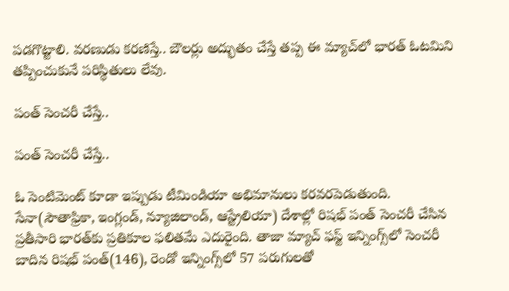పడగొట్టాలి. వరణుడు కరణిస్తే.. బౌలర్లు అద్భుతం చేస్తే తప్ప ఈ మ్యాచ్‌లో భారత్ ఓటమిని తప్పించుకునే పరిస్థితులు లేవు.

పంత్ సెంచరీ చేస్తే..

పంత్ సెంచరీ చేస్తే..

ఓ సెంటిమెంట్ కూడా ఇప్పుడు టీమిండియా అభిమానులు కరవరపెడుతుంది. సేనా(సౌతాఫ్రికా, ఇంగ్లండ్, న్యూజిలాండ్, ఆస్ట్రేలియా) దేశాల్లో రిషభ్ పంత్ సెంచరీ చేసిన ప్రతీసారి భారత్‌కు ప్రతికూల ఫలితమే ఎదురైంది. తాజా మ్యాచ్ ఫస్ట్ ఇన్నింగ్స్‌లో సెంచరీ బాదిన రిషభ్ పంత్(146), రెండో ఇన్నింగ్స్‌లో 57 పరుగులతో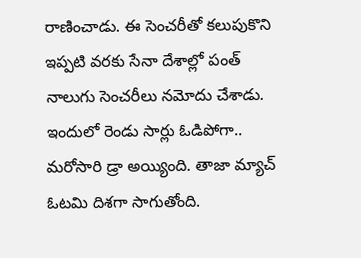రాణించాడు. ఈ సెంచరీతో కలుపుకొని ఇప్పటి వరకు సేనా దేశాల్లో పంత్ నాలుగు సెంచరీలు నమోదు చేశాడు. ఇందులో రెండు సార్లు ఓడిపోగా.. మరోసారి డ్రా అయ్యింది. తాజా మ్యాచ్ ఓటమి దిశగా సాగుతోంది.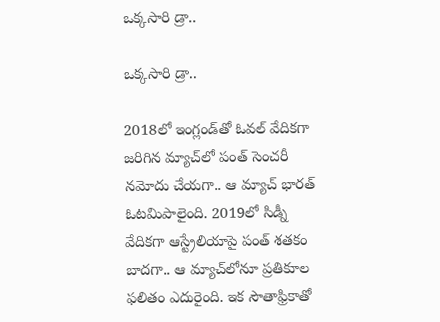ఒక్కసారి డ్రా..

ఒక్కసారి డ్రా..

2018లో ఇంగ్లండ్‌తో ఓవల్ వేదికగా జరిగిన మ్యాచ్‌లో పంత్ సెంచరీ నమోదు చేయగా.. ఆ మ్యాచ్ భారత్ ఓటమిపాలైంది. 2019లో సిడ్నీ వేదికగా ఆస్ట్రేలియాపై పంత్ శతకం బాదగా.. ఆ మ్యాచ్‌లోనూ ప్రతికూల ఫలితం ఎదురైంది. ఇక సౌతాఫ్రికాతో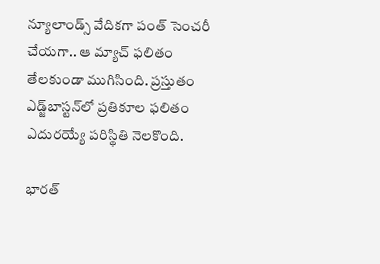న్యూలాండ్స్ వేదికగా పంత్ సెంచరీ చేయగా.. ఆ మ్యాచ్ ఫలితం తేలకుండా ముగిసింది. ప్రస్తుతం ఎడ్జ్‌బాస్టన్‌లో ప్రతికూల ఫలితం ఎదురయ్యే పరిస్థితి నెలకొంది.

భారత్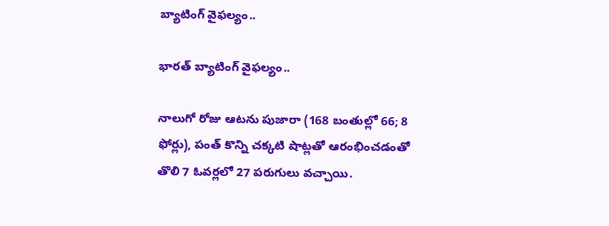బ్యాటింగ్ వైఫల్యం..

భారత్ బ్యాటింగ్ వైఫల్యం..

నాలుగో రోజు ఆటను పుజారా (168 బంతుల్లో 66; 8 ఫోర్లు), పంత్‌ కొన్ని చక్కటి షాట్లతో ఆరంభించడంతో తొలి 7 ఓవర్లలో 27 పరుగులు వచ్చాయి.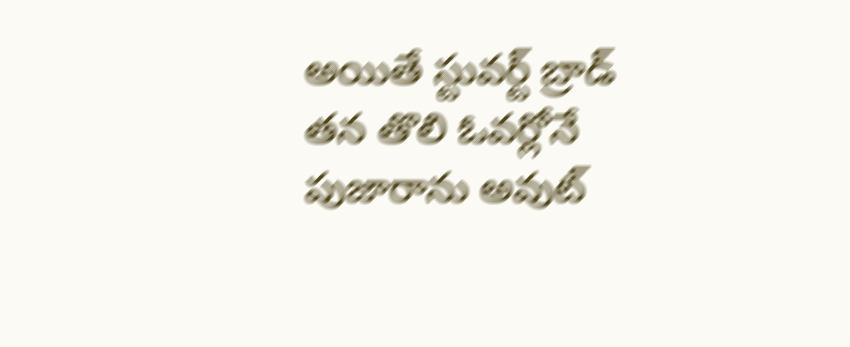అయితే స్టువర్ట్‌ బ్రాడ్‌ తన తొలి ఓవర్లోనే పుజారాను అవుట్‌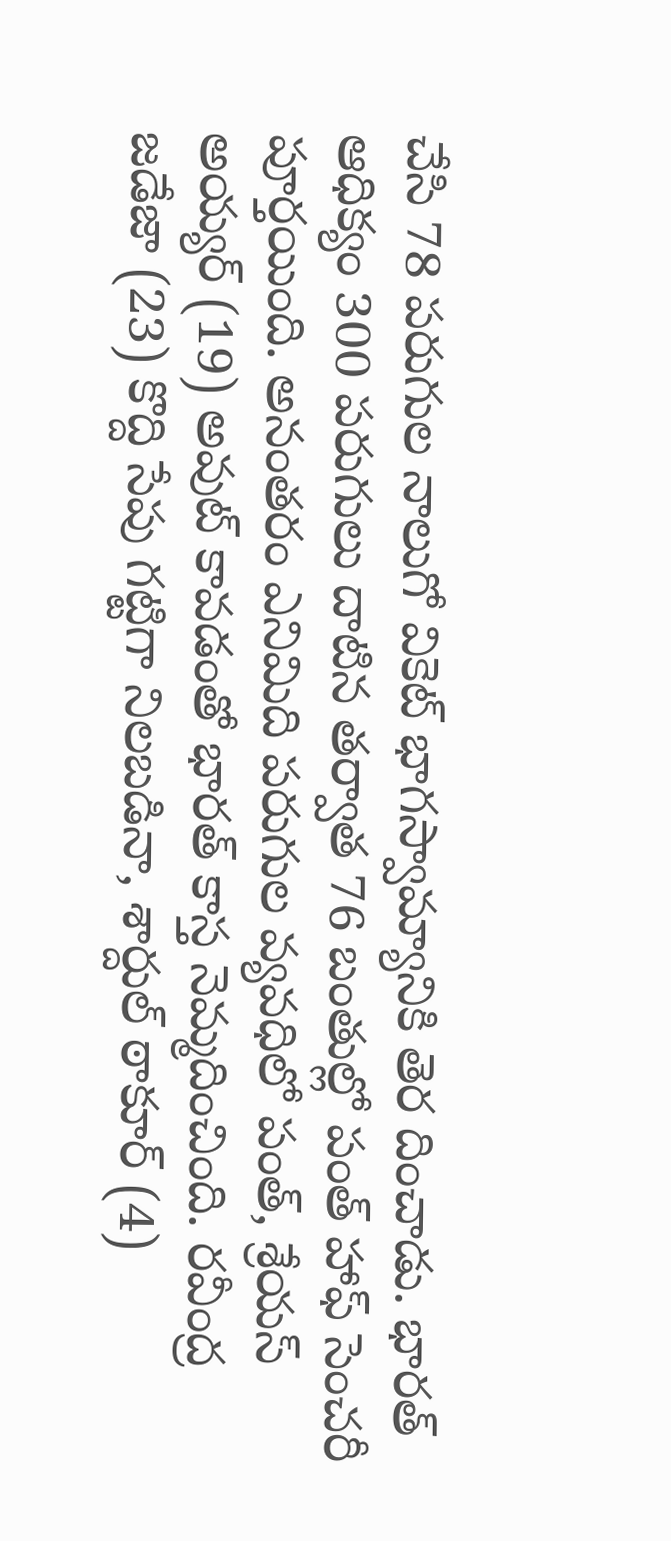చేసి 78 పరుగుల నాలుగో వికెట్‌ భాగస్వామ్యానికి తెర దించాడు. భారత్‌ ఆధిక్యం 300 పరుగులు దాటిన తర్వాత 76 బంతుల్లో పంత్‌ హాఫ్‌ సెంచరీ పూర్తయింది. అనంతరం ఎనిమిది పరుగుల వ్యవధిలో పంత్, శ్రేయస్‌ అయ్యర్‌ (19) అవుట్‌ కావడంతో భారత్‌ కాస్త నెమ్మదించింది. రవీంద్ర జడేజా (23) కొద్ది సేపు గట్టిగా నిలబడినా, శార్దుల్‌ ఠాకూర్‌ (4)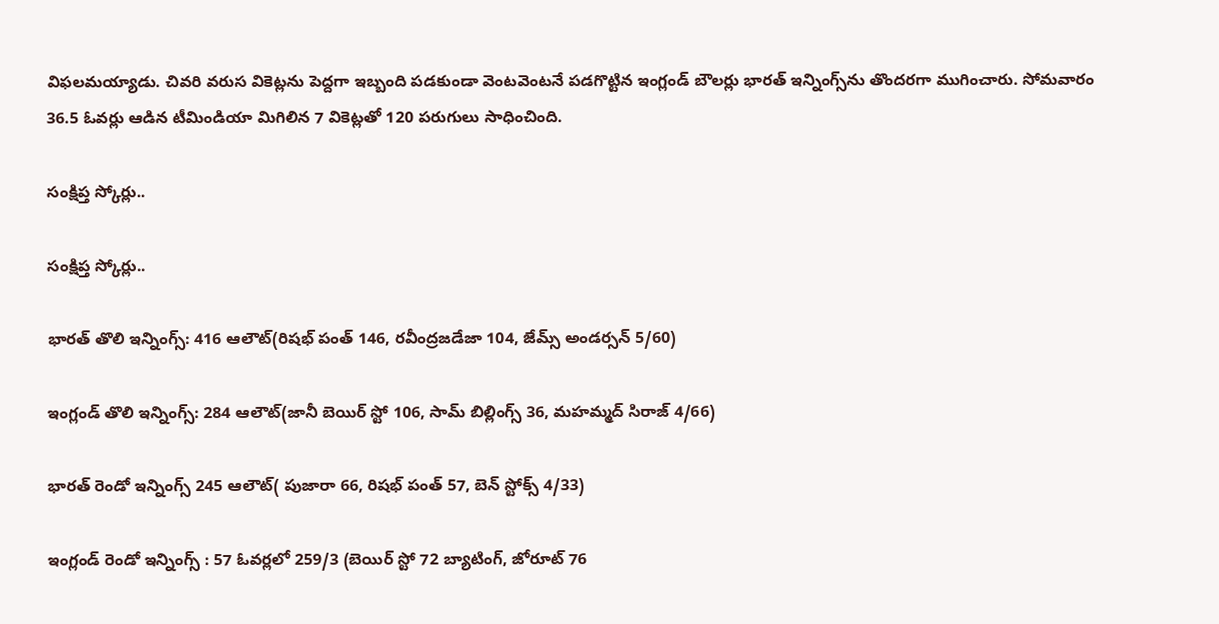విఫలమయ్యాడు. చివరి వరుస వికెట్లను పెద్దగా ఇబ్బంది పడకుండా వెంటవెంటనే పడగొట్టిన ఇంగ్లండ్‌ బౌలర్లు భారత్‌ ఇన్నింగ్స్‌ను తొందరగా ముగించారు. సోమవారం 36.5 ఓవర్లు ఆడిన టీమిండియా మిగిలిన 7 వికెట్లతో 120 పరుగులు సాధించింది.

సంక్షిప్త స్కోర్లు..

సంక్షిప్త స్కోర్లు..

భారత్ తొలి ఇన్నింగ్స్: 416 ఆలౌట్(రిషభ్ పంత్ 146, రవీంద్రజడేజా 104, జేమ్స్ అండర్సన్ 5/60)

ఇంగ్లండ్ తొలి ఇన్నింగ్స్: 284 ఆలౌట్(జానీ బెయిర్ స్టో 106, సామ్ బిల్లింగ్స్ 36, మహమ్మద్ సిరాజ్ 4/66)

భారత్ రెండో ఇన్నింగ్స్ 245 ఆలౌట్( పుజారా 66, రిషభ్ పంత్ 57, బెన్ స్టోక్స్ 4/33)

ఇంగ్లండ్ రెండో ఇన్నింగ్స్ : 57 ఓవర్లలో 259/3 (బెయిర్ స్టో 72 బ్యాటింగ్, జోరూట్ 76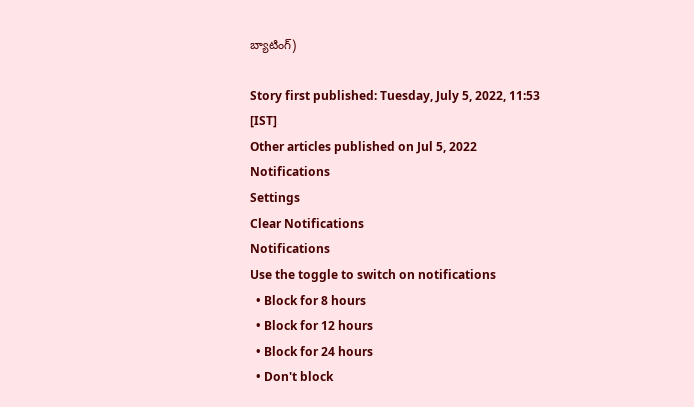బ్యాటింగ్)

Story first published: Tuesday, July 5, 2022, 11:53 [IST]
Other articles published on Jul 5, 2022
Notifications
Settings
Clear Notifications
Notifications
Use the toggle to switch on notifications
  • Block for 8 hours
  • Block for 12 hours
  • Block for 24 hours
  • Don't block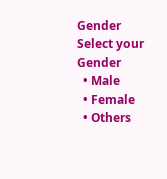Gender
Select your Gender
  • Male
  • Female
  • Others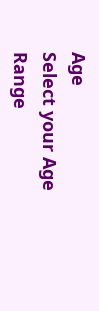Age
Select your Age Range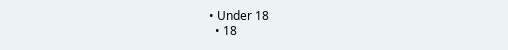• Under 18
  • 18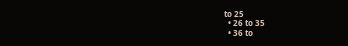to 25
  • 26 to 35
  • 36 to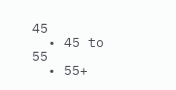45
  • 45 to 55
  • 55+